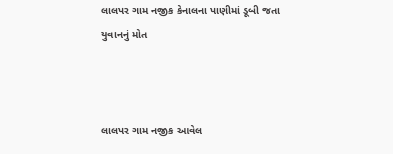લાલપર ગામ નજીક કેનાલના પાણીમાં ડૂબી જતા યુવાનનું મોત



લાલપર ગામ નજીક આવેલ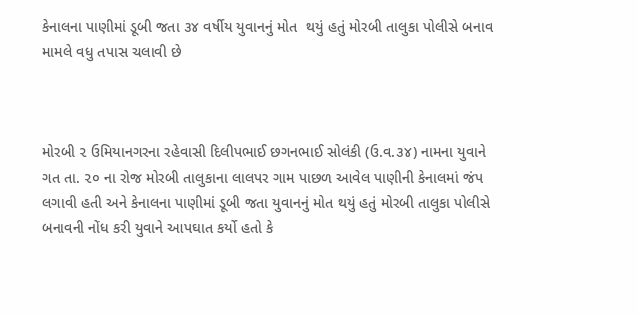કેનાલના પાણીમાં ડૂબી જતા ૩૪ વર્ષીય યુવાનનું મોત  થયું હતું મોરબી તાલુકા પોલીસે બનાવ મામલે વધુ તપાસ ચલાવી છે



મોરબી ૨ ઉમિયાનગરના રહેવાસી દિલીપભાઈ છગનભાઈ સોલંકી (ઉ.વ.૩૪) નામના યુવાને ગત તા. ૨૦ ના રોજ મોરબી તાલુકાના લાલપર ગામ પાછળ આવેલ પાણીની કેનાલમાં જંપ લગાવી હતી અને કેનાલના પાણીમાં ડૂબી જતા યુવાનનું મોત થયું હતું મોરબી તાલુકા પોલીસે બનાવની નોંધ કરી યુવાને આપઘાત કર્યો હતો કે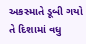અકસ્માતે ડૂબી ગયો તે દિશામાં વધુ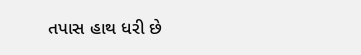તપાસ હાથ ધરી છે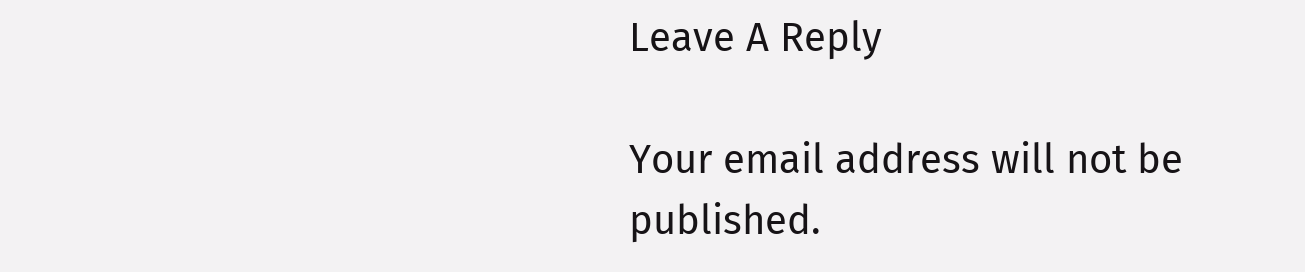Leave A Reply

Your email address will not be published.